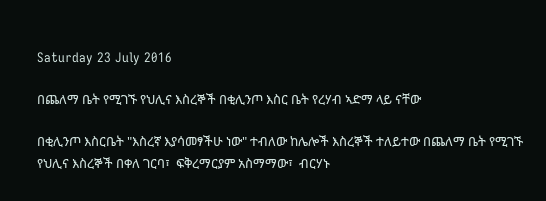Saturday 23 July 2016

በጨለማ ቤት የሚገኙ የህሊና እስረኞች በቂሊንጦ እስር ቤት የረሃብ ኣድማ ላይ ናቸው

በቂሊንጦ እስርቤት "እስረኛ እያሳመፃችሁ ነው" ተብለው ከሌሎች እስረኞች ተለይተው በጨለማ ቤት የሚገኙ የህሊና እስረኞች በቀለ ገርባ፣  ፍቅረማርያም አስማማው፣  ብርሃኑ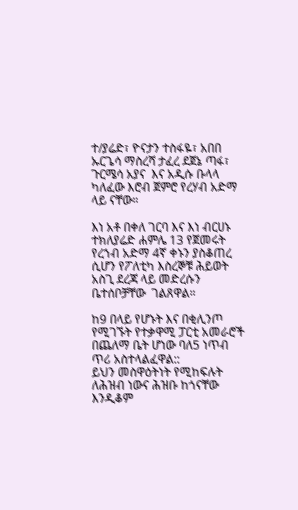ተ/ያሬድ፣ ዮናታን ተስፋዬ፣ አበበ ኡርጌሳ ማስረሻ ታፈረ ደጀኔ ጣፋ፣ ጉርሜሳ አያና  እና አዲሱ ቡላላ ካለፈው እሮብ ጀምሮ የረሃብ አድማ ላይ ናቸው።

እነ አቶ በቀለ ገርባ እና እነ ብርሀኑ ተክለያሬድ ሐምሌ 13 የጀመሩት የረኀብ አድማ 4ኛ ቀኑን ያስቆጠረ ሲሆን የፖለቲካ እስረኞቹ ሕይወት አስጊ ደረጃ ላይ መድረሱን ቤተሰቦቻቸው  ገልጸዋል።

ከ9 በላይ የሆኑት እና በቂሊንጦ የሚገኙት የተቃዋሚ ፓርቲ አመራሮች በጨለማ ቤት ሆነው ባለ5 ነጥብ ጥሪ አስተላልፈዋል::
ይህን መስዋዕትነት የሚከፍሉት ለሕዝብ ነውና ሕዝቡ ከጎናቸው እንዲቆም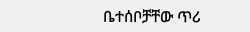ቤተሰቦቻቸው ጥሪ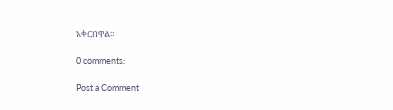አቀርበዋል።

0 comments:

Post a Comment